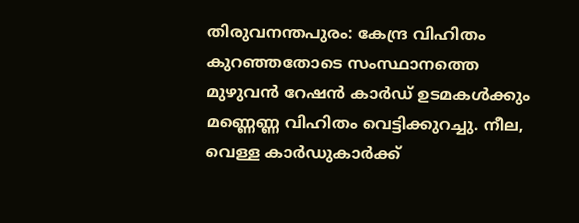തിരുവനന്തപുരം: കേന്ദ്ര വിഹിതം കുറഞ്ഞതോടെ സംസ്ഥാനത്തെ മുഴുവൻ റേഷൻ കാർഡ് ഉടമകൾക്കും മണ്ണെണ്ണ വിഹിതം വെട്ടിക്കുറച്ചു. നീല, വെള്ള കാർഡുകാർക്ക്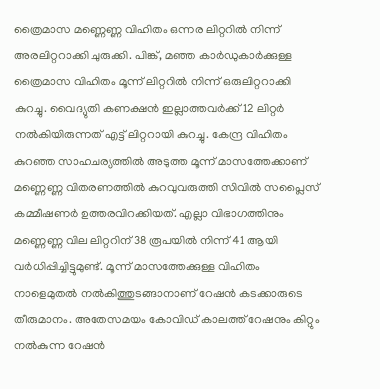ത്രൈമാസ മണ്ണെണ്ണ വിഹിതം ഒന്നര ലിറ്ററിൽ നിന്ന് അരലിറ്ററാക്കി ചുരുക്കി. പിങ്ക്, മഞ്ഞ കാർഡുകാർക്കുള്ള ത്രൈമാസ വിഹിതം മൂന്ന് ലിറ്ററിൽ നിന്ന് ഒരുലിറ്ററാക്കി കുറച്ചു. വൈദ്യുതി കണക്ഷൻ ഇല്ലാത്തവർക്ക് 12 ലിറ്റർ നൽകിയിരുന്നത് എട്ട് ലിറ്ററായി കുറച്ചു. കേന്ദ്ര വിഹിതം കുറഞ്ഞ സാഹചര്യത്തിൽ അടുത്ത മൂന്ന് മാസത്തേക്കാണ് മണ്ണെണ്ണ വിതരണത്തിൽ കുറവുവരുത്തി സിവിൽ സപ്ലൈസ് കമ്മീഷണർ ഉത്തരവിറക്കിയത്. എല്ലാ വിഭാഗത്തിനും മണ്ണെണ്ണ വില ലിറ്ററിന് 38 രൂപയിൽ നിന്ന് 41 ആയി വർധിപ്പിച്ചിട്ടുമുണ്ട്. മൂന്ന് മാസത്തേക്കുള്ള വിഹിതം നാളെമുതൽ നൽകിത്തുടങ്ങാനാണ് റേഷൻ കടക്കാരുടെ തീരുമാനം. അതേസമയം കോവിഡ് കാലത്ത് റേഷനും കിറ്റും നൽകുന്ന റേഷൻ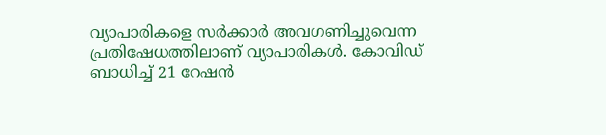വ്യാപാരികളെ സർക്കാർ അവഗണിച്ചുവെന്ന പ്രതിഷേധത്തിലാണ് വ്യാപാരികൾ. കോവിഡ് ബാധിച്ച് 21 റേഷൻ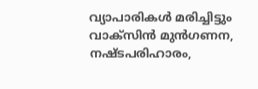വ്യാപാരികൾ മരിച്ചിട്ടും വാക്സിൻ മുൻഗണന, നഷ്ടപരിഹാരം,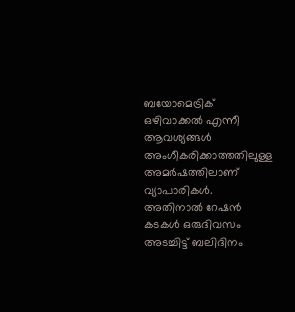ബയോമെട്രിക് ഒഴിവാക്കൽ എന്നീ ആവശ്യങ്ങൾ അംഗീകരിക്കാത്തതിലുള്ള അമർഷത്തിലാണ് വ്യാപാരികൾ. അതിനാൽ റേഷൻ കടകൾ ഒരുദിവസം അടച്ചിട്ട് ബലിദിനം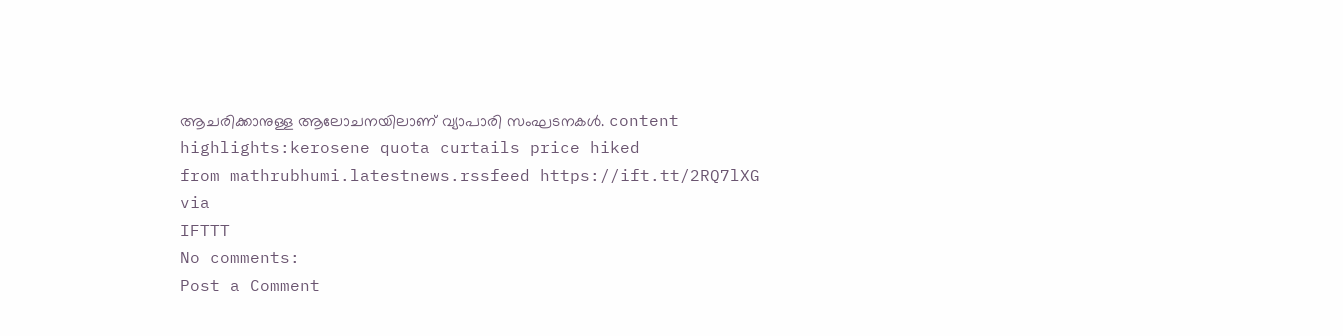ആചരിക്കാനുള്ള ആലോചനയിലാണ് വ്യാപാരി സംഘടനകൾ. content highlights:kerosene quota curtails price hiked
from mathrubhumi.latestnews.rssfeed https://ift.tt/2RQ7lXG
via
IFTTT
No comments:
Post a Comment